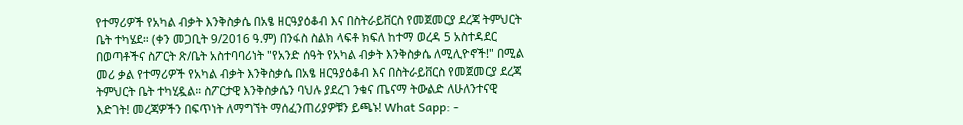የተማሪዎች የአካል ብቃት እንቅስቃሴ በአፄ ዘርዓያዕቆብ እና በስትራይቨርስ የመጀመርያ ደረጃ ትምህርት ቤት ተካሄደ። (ቀን መጋቢት 9/2016 ዓ.ም) በንፋስ ስልክ ላፍቶ ክፍለ ከተማ ወረዳ 5 አስተዳደር በወጣቶችና ስፖርት ጽ/ቤት አስተባባሪነት "የአንድ ሰዓት የአካል ብቃት እንቅስቃሴ ለሚሊዮኖች!" በሚል መሪ ቃል የተማሪዎች የአካል ብቃት እንቅስቃሴ በአፄ ዘርዓያዕቆብ እና በስትራይቨርስ የመጀመርያ ደረጃ ትምህርት ቤት ተካሂዷል። ስፖርታዊ እንቅስቃሴን ባህሉ ያደረገ ንቁና ጤናማ ትውልድ ለሁለንተናዊ እድገት! መረጃዎችን በፍጥነት ለማግኘት ማሰፈንጠሪያዎቹን ይጫኑ! What Sapp: -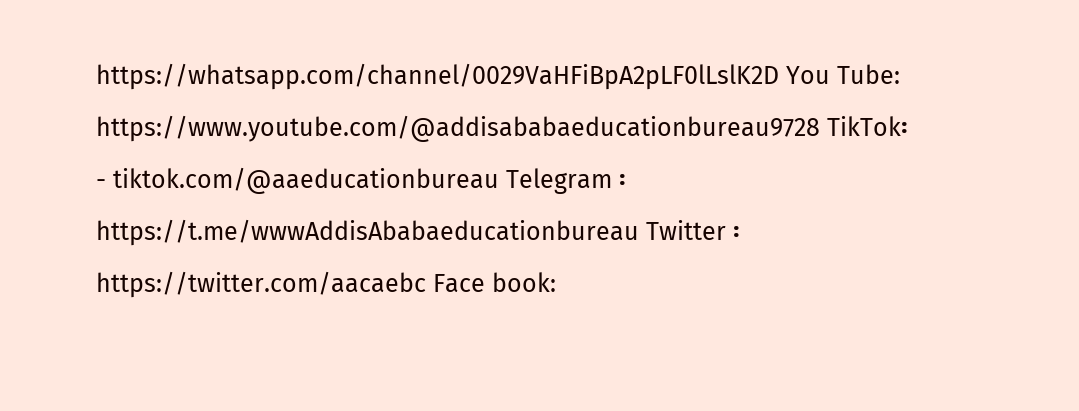https://whatsapp.com/channel/0029VaHFiBpA2pLF0lLslK2D You Tube: https://www.youtube.com/@addisababaeducationbureau9728 TikTok፡- tiktok.com/@aaeducationbureau Telegram ፡ https://t.me/wwwAddisAbabaeducationbureau Twitter ፡ https://twitter.com/aacaebc Face book: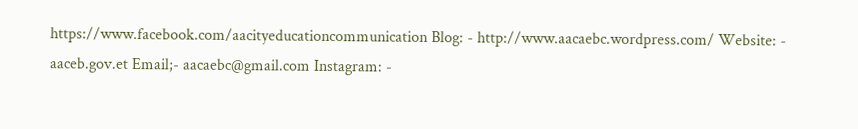https://www.facebook.com/aacityeducationcommunication Blog: - http://www.aacaebc.wordpress.com/ Website: - aaceb.gov.et Email;- aacaebc@gmail.com Instagram: -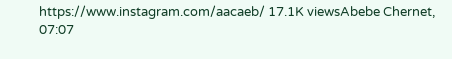https://www.instagram.com/aacaeb/ 17.1K viewsAbebe Chernet, 07:07